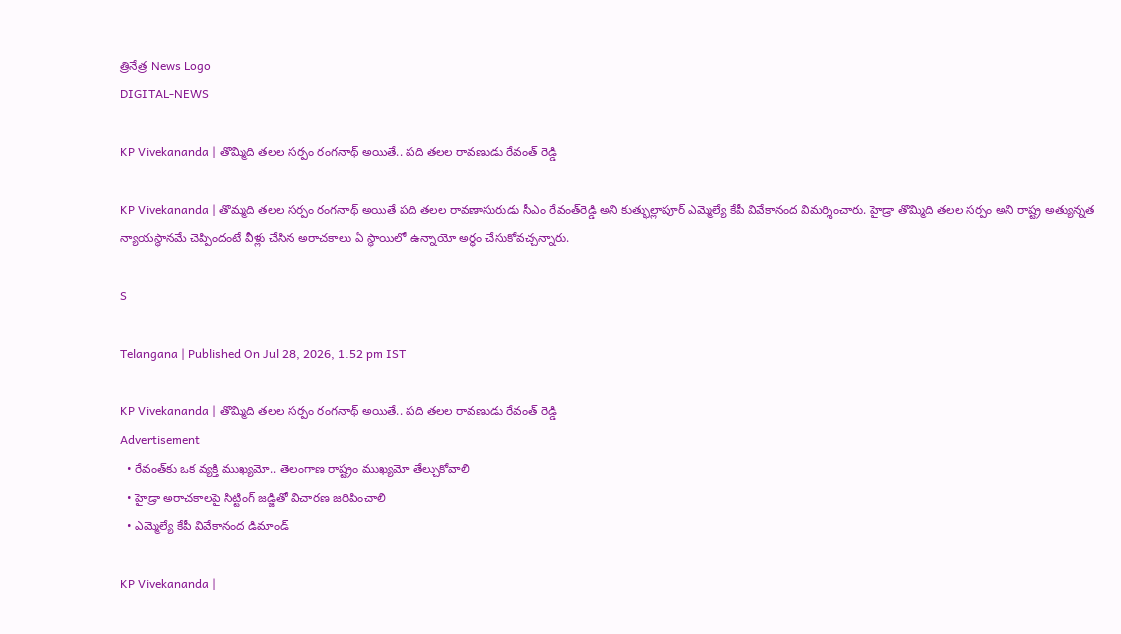త్రినేత్ర News Logo
DIGITAL-NEWS

KP Vivekananda | తొమ్మిది తలల సర్పం రంగనాథ్ అయితే.. పది తలల రావణుడు రేవంత్ రెడ్డి

KP Vivekananda | తొమ్మ‌ది త‌ల‌ల స‌ర్పం రంగనాథ్ అయితే ప‌ది త‌ల‌ల రావ‌ణాసురుడు సీఎం రేవంత్‌రెడ్డి అని కుత్భుల్లాపూర్ ఎమ్మెల్యే కేపీ వివేకానంద విమ‌ర్శించారు. హైడ్రా తొమ్మిది తలల సర్పం అని రాష్ట్ర అత్యున్నత న్యాయస్థానమే చెప్పిందంటే వీళ్లు చేసిన అరాచకాలు ఏ స్థాయిలో ఉన్నాయో అర్థం చేసుకోవ‌చ్చ‌న్నారు.

S

Telangana | Published On Jul 28, 2026, 1.52 pm IST

KP Vivekananda | తొమ్మిది తలల సర్పం రంగనాథ్ అయితే.. పది తలల రావణుడు రేవంత్ రెడ్డి
Advertisement
  • రేవంత్‌కు ఒక‌ వ్య‌క్తి ముఖ్య‌మో.. తెలంగాణ రాష్ట్రం ముఖ్య‌మో తేల్చుకోవాలి
  • హైడ్రా అరాచ‌కాల‌పై సిట్టింగ్ జ‌డ్జితో విచార‌ణ జ‌రిపించాలి
  • ఎమ్మెల్యే కేపీ వివేకానంద డిమాండ్‌

KP Vivekananda |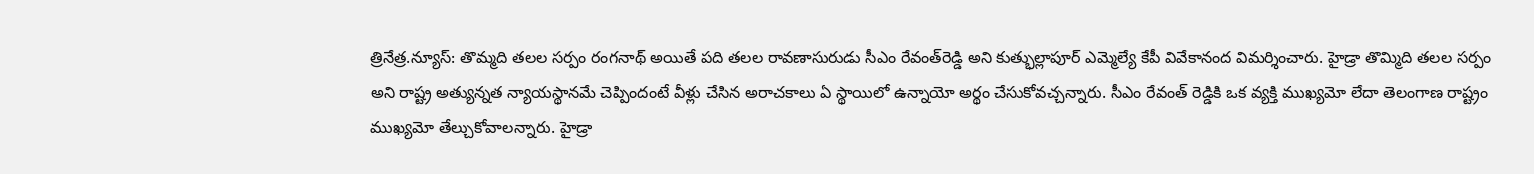త్రినేత్ర‌.న్యూస్‌: తొమ్మ‌ది త‌ల‌ల స‌ర్పం రంగనాథ్ అయితే ప‌ది త‌ల‌ల రావ‌ణాసురుడు సీఎం రేవంత్‌రెడ్డి అని కుత్భుల్లాపూర్ ఎమ్మెల్యే కేపీ వివేకానంద విమ‌ర్శించారు. హైడ్రా తొమ్మిది తలల సర్పం అని రాష్ట్ర అత్యున్నత న్యాయస్థానమే చెప్పిందంటే వీళ్లు చేసిన అరాచకాలు ఏ స్థాయిలో ఉన్నాయో అర్థం చేసుకోవ‌చ్చ‌న్నారు. సీఎం రేవంత్ రెడ్డికి ఒక వ్యక్తి ముఖ్యమో లేదా తెలంగాణ రాష్ట్రం ముఖ్య‌మో తేల్చుకోవాల‌న్నారు. హైడ్రా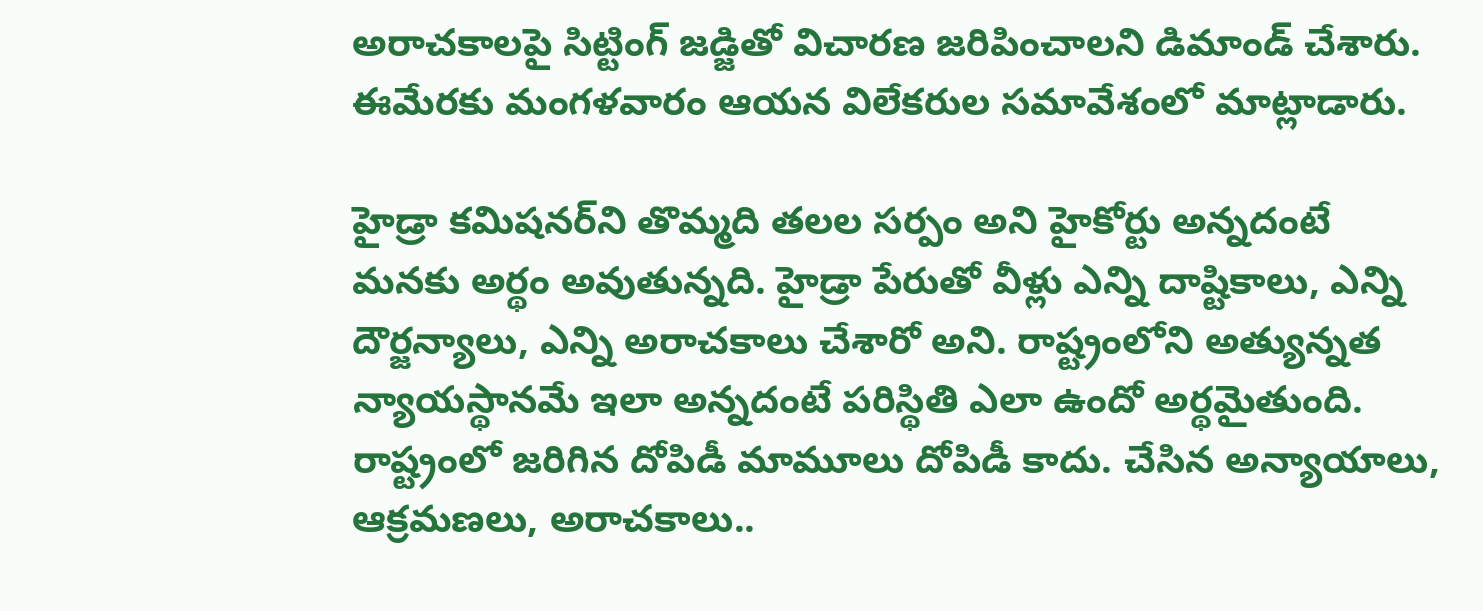అరాచ‌కాల‌పై సిట్టింగ్ జ‌డ్జితో విచార‌ణ జ‌రిపించాల‌ని డిమాండ్ చేశారు. ఈమేర‌కు మంగ‌ళ‌వారం ఆయ‌న విలేక‌రుల స‌మావేశంలో మాట్లాడారు.

హైడ్రా క‌మిష‌న‌ర్‌ని తొమ్మ‌ది త‌ల‌ల స‌ర్పం అని హైకోర్టు అన్న‌దంటే మ‌న‌కు అర్థం అవుతున్న‌ది. హైడ్రా పేరుతో వీళ్లు ఎన్ని దాష్టికాలు, ఎన్ని దౌర్జ‌న్యాలు, ఎన్ని అరాచ‌కాలు చేశారో అని. రాష్ట్రంలోని అత్యున్న‌త న్యాయస్థానమే ఇలా అన్న‌దంటే ప‌రిస్థితి ఎలా ఉందో అర్థ‌మైతుంది. రాష్ట్రంలో జ‌రిగిన దోపిడీ మామూలు దోపిడీ కాదు. చేసిన అన్యాయాలు, ఆక్ర‌మ‌ణ‌లు, అరాచ‌కాలు..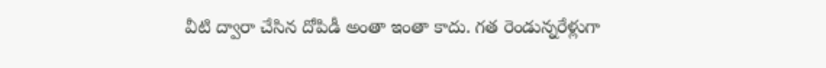వీటి ద్వారా చేసిన దోపిడీ అంతా ఇంతా కాదు. గ‌త రెండున్న‌రేళ్లుగా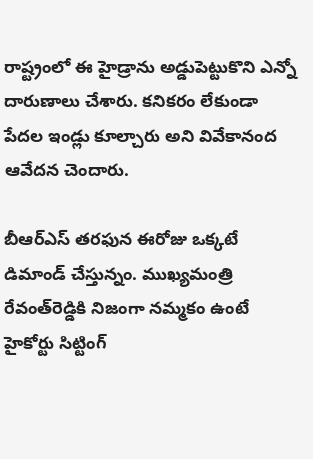రాష్ట్రంలో ఈ హైడ్రాను అడ్డుపెట్టుకొని ఎన్నో దారుణాలు చేశారు. క‌నిక‌రం లేకుండా పేద‌ల ఇండ్లు కూల్చారు అని వివేకానంద ఆవేద‌న చెందారు.

బీఆర్ఎస్ త‌ర‌ఫున ఈరోజు ఒక్క‌టే డిమాండ్ చేస్తున్నం. ముఖ్య‌మంత్రి రేవంత్‌రెడ్డికి నిజంగా న‌మ్మ‌కం ఉంటే హైకోర్టు సిట్టింగ్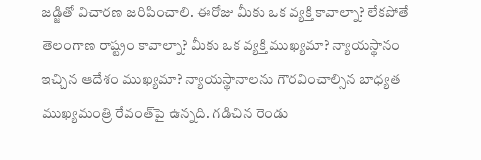జ‌డ్జితో విచార‌ణ జ‌రిపించాలి. ఈరోజు మీకు ఒక వ్య‌క్తి కావాల్నా? లేక‌పోతే తెలంగాణ రాష్ట్రం కావాల్నా? మీకు ఒక వ్య‌క్తి ముఖ్య‌మా? న్యాయ‌స్థానం ఇచ్చిన ఆదేశం ముఖ్య‌మా? న్యాయ‌స్థానాల‌ను గౌర‌వించాల్సిన బాధ్య‌త ముఖ్య‌మంత్రి రేవంత్‌పై ఉన్న‌ది. గ‌డిచిన రెండు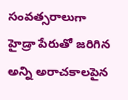సంవ‌త్స‌రాలుగా హైడ్రా పేరుతో జ‌రిగిన అన్ని అరాచ‌కాల‌పైన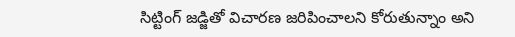సిట్టింగ్ జ‌డ్జితో విచార‌ణ జ‌రిపించాల‌ని కోరుతున్నాం అని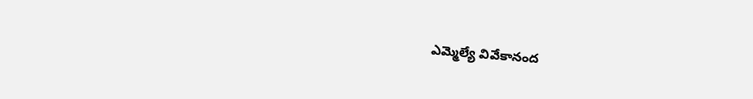ఎమ్మెల్యే వివేకానంద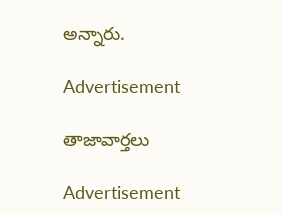అన్నారు.

Advertisement

తాజావార్తలు

Advertisement